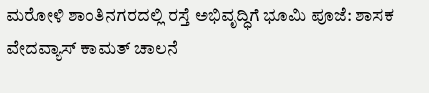ಮರೋಳಿ ಶಾಂತಿನಗರದಲ್ಲಿ ರಸ್ತೆ ಅಭಿವೃದ್ಧಿಗೆ ಭೂಮಿ ಪೂಜೆ: ಶಾಸಕ ವೇದವ್ಯಾಸ್ ಕಾಮತ್ ಚಾಲನೆ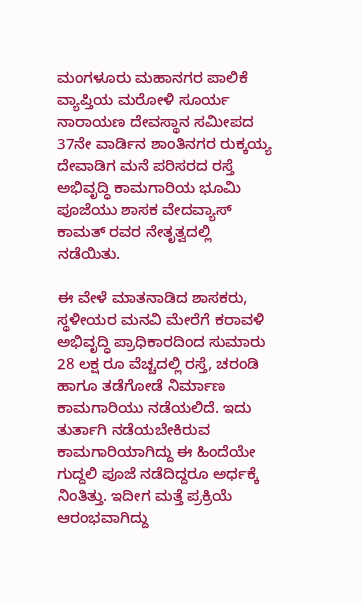ಮಂಗಳೂರು ಮಹಾನಗರ ಪಾಲಿಕೆ ವ್ಯಾಪ್ತಿಯ ಮರೋಳಿ ಸೂರ್ಯ ನಾರಾಯಣ ದೇವಸ್ಥಾನ ಸಮೀಪದ 37ನೇ ವಾರ್ಡಿನ ಶಾಂತಿನಗರ ರುಕ್ಕಯ್ಯ ದೇವಾಡಿಗ ಮನೆ ಪರಿಸರದ ರಸ್ತೆ ಅಭಿವೃದ್ಧಿ ಕಾಮಗಾರಿಯ ಭೂಮಿ ಪೂಜೆಯು ಶಾಸಕ ವೇದವ್ಯಾಸ್ ಕಾಮತ್‌ ರವರ ನೇತೃತ್ವದಲ್ಲಿ ನಡೆಯಿತು.

ಈ ವೇಳೆ ಮಾತನಾಡಿದ ಶಾಸಕರು, ಸ್ಥಳೀಯರ ಮನವಿ ಮೇರೆಗೆ ಕರಾವಳಿ ಅಭಿವೃದ್ಧಿ ಪ್ರಾಧಿಕಾರದಿಂದ ಸುಮಾರು 28 ಲಕ್ಷ ರೂ ವೆಚ್ಚದಲ್ಲಿ ರಸ್ತೆ, ಚರಂಡಿ ಹಾಗೂ ತಡೆಗೋಡೆ ನಿರ್ಮಾಣ ಕಾಮಗಾರಿಯು ನಡೆಯಲಿದೆ. ಇದು ತುರ್ತಾಗಿ ನಡೆಯಬೇಕಿರುವ ಕಾಮಗಾರಿಯಾಗಿದ್ದು ಈ ಹಿಂದೆಯೇ ಗುದ್ದಲಿ ಪೂಜೆ ನಡೆದಿದ್ದರೂ ಅರ್ಧಕ್ಕೆ ನಿಂತಿತ್ತು. ಇದೀಗ ಮತ್ತೆ ಪ್ರಕ್ರಿಯೆ ಆರಂಭವಾಗಿದ್ದು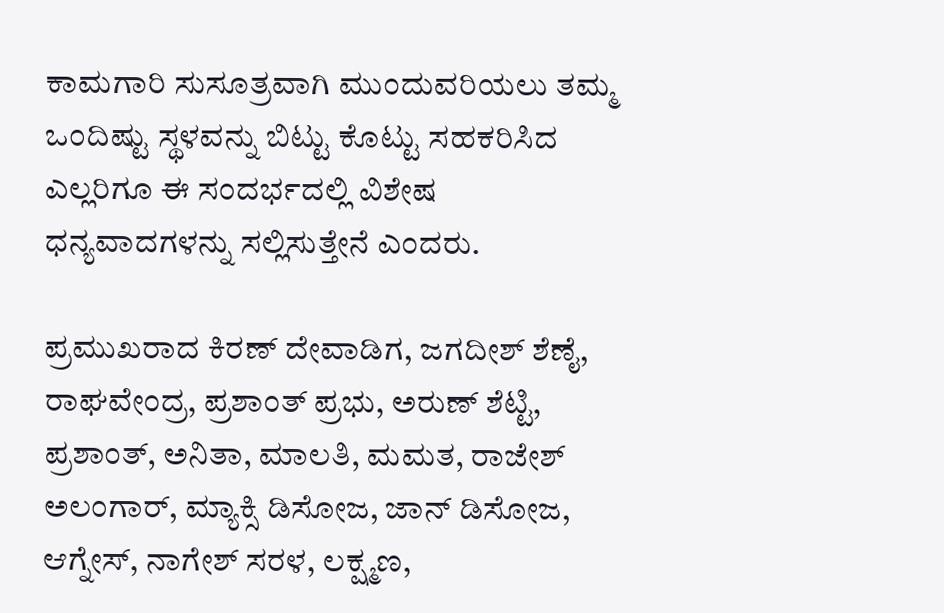ಕಾಮಗಾರಿ ಸುಸೂತ್ರವಾಗಿ ಮುಂದುವರಿಯಲು ತಮ್ಮ ಒಂದಿಷ್ಟು ಸ್ಥಳವನ್ನು ಬಿಟ್ಟು ಕೊಟ್ಟು ಸಹಕರಿಸಿದ ಎಲ್ಲರಿಗೂ ಈ ಸಂದರ್ಭದಲ್ಲಿ ವಿಶೇಷ ಧನ್ಯವಾದಗಳನ್ನು ಸಲ್ಲಿಸುತ್ತೇನೆ ಎಂದರು.

ಪ್ರಮುಖರಾದ ಕಿರಣ್‌ ದೇವಾಡಿಗ, ಜಗದೀಶ್ ಶೆಣೈ, ರಾಘವೇಂದ್ರ, ಪ್ರಶಾಂತ್ ಪ್ರಭು, ಅರುಣ್ ಶೆಟ್ಟಿ, ಪ್ರಶಾಂತ್, ಅನಿತಾ, ಮಾಲತಿ, ಮಮತ, ರಾಜೇಶ್ ಅಲಂಗಾರ್, ಮ್ಯಾಕ್ಸಿ ಡಿಸೋಜ, ಜಾನ್ ಡಿಸೋಜ, ಆಗ್ನೇಸ್, ನಾಗೇಶ್ ಸರಳ, ಲಕ್ಷ್ಮಣ,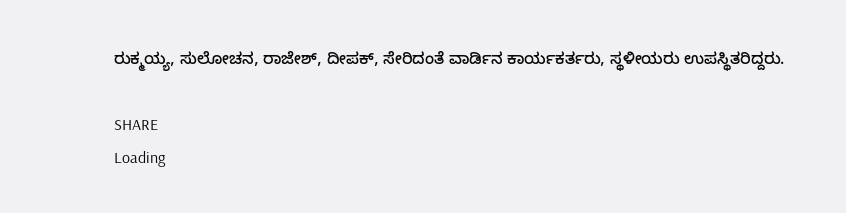ರುಕ್ಮಯ್ಯ, ಸುಲೋಚನ, ರಾಜೇಶ್, ದೀಪಕ್, ಸೇರಿದಂತೆ ವಾರ್ಡಿನ ಕಾರ್ಯಕರ್ತರು, ಸ್ಥಳೀಯರು ಉಪಸ್ಥಿತರಿದ್ದರು.

SHARE
Loading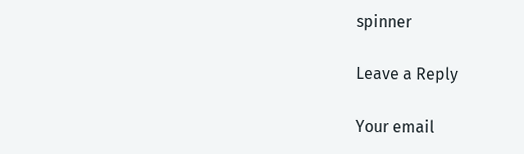spinner

Leave a Reply

Your email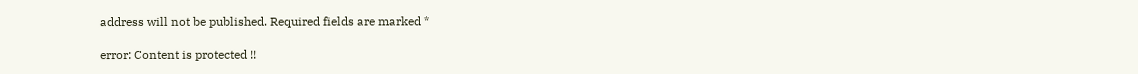address will not be published. Required fields are marked *

error: Content is protected !!